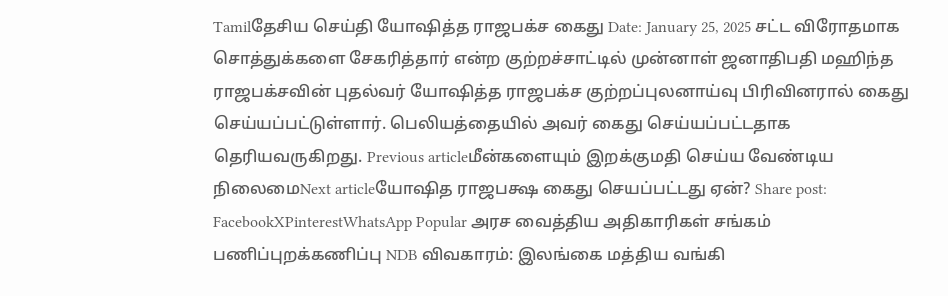Tamilதேசிய செய்தி யோஷித்த ராஜபக்ச கைது Date: January 25, 2025 சட்ட விரோதமாக சொத்துக்களை சேகரித்தார் என்ற குற்றச்சாட்டில் முன்னாள் ஜனாதிபதி மஹிந்த ராஜபக்சவின் புதல்வர் யோஷித்த ராஜபக்ச குற்றப்புலனாய்வு பிரிவினரால் கைது செய்யப்பட்டுள்ளார். பெலியத்தையில் அவர் கைது செய்யப்பட்டதாக தெரியவருகிறது. Previous articleமீன்களையும் இறக்குமதி செய்ய வேண்டிய நிலைமைNext articleயோஷித ராஜபக்ஷ கைது செயப்பட்டது ஏன்? Share post: FacebookXPinterestWhatsApp Popular அரச வைத்திய அதிகாரிகள் சங்கம் பணிப்புறக்கணிப்பு NDB விவகாரம்: இலங்கை மத்திய வங்கி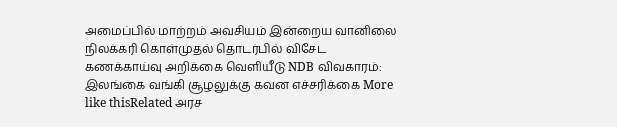அமைப்பில் மாற்றம் அவசியம் இன்றைய வானிலை நிலக்கரி கொள்முதல் தொடர்பில் விசேட கணக்காய்வு அறிக்கை வெளியீடு NDB விவகாரம்: இலங்கை வங்கி சூழலுக்கு கவன எச்சரிக்கை More like thisRelated அரச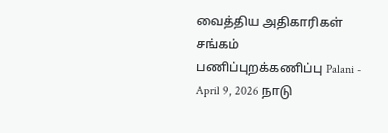வைத்திய அதிகாரிகள் சங்கம் பணிப்புறக்கணிப்பு Palani - April 9, 2026 நாடு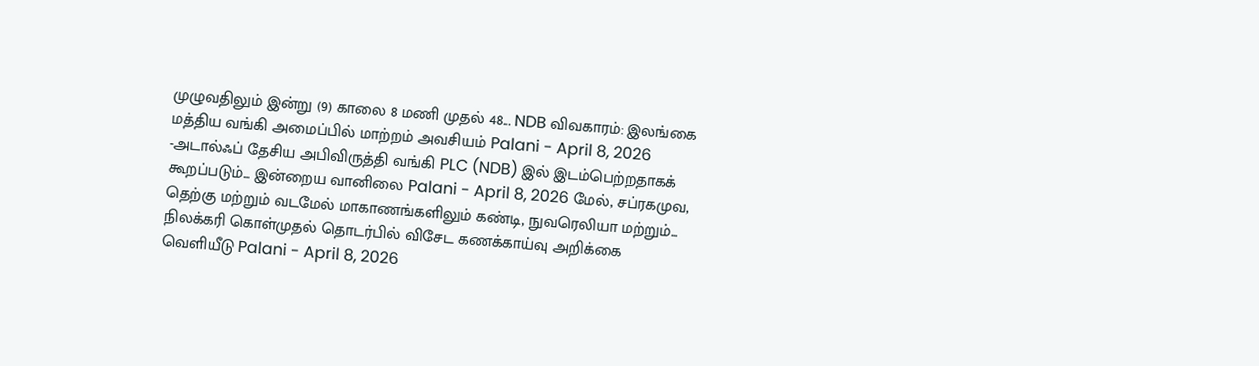முழுவதிலும் இன்று (9) காலை 8 மணி முதல் 48... NDB விவகாரம்: இலங்கை மத்திய வங்கி அமைப்பில் மாற்றம் அவசியம் Palani - April 8, 2026 -அடால்ஃப் தேசிய அபிவிருத்தி வங்கி PLC (NDB) இல் இடம்பெற்றதாகக் கூறப்படும்... இன்றைய வானிலை Palani - April 8, 2026 மேல், சப்ரகமுவ, தெற்கு மற்றும் வடமேல் மாகாணங்களிலும் கண்டி, நுவரெலியா மற்றும்... நிலக்கரி கொள்முதல் தொடர்பில் விசேட கணக்காய்வு அறிக்கை வெளியீடு Palani - April 8, 2026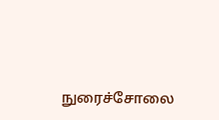நுரைச்சோலை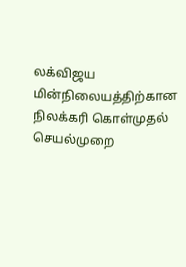லக்விஜய மின்நிலையத்திற்கான நிலக்கரி கொள்முதல் செயல்முறை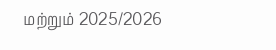மற்றும் 2025/2026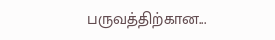பருவத்திற்கான...